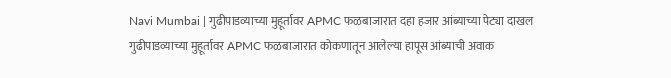Navi Mumbai | गुढीपाडव्याच्या मुहूर्तावर APMC फळबाजारात दहा हजार आंब्याच्या पेट्या दाखल
गुढीपाडव्याच्या मुहूर्तावर APMC फळबाजारात कोकणातून आलेल्या हापूस आंब्याची अवाक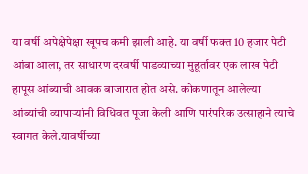या वर्षी अपेक्षेपेक्षा खूपच कमी झाली आहे. या वर्षी फक्त 10 हजार पेटी आंबा आला, तर साधारण दरवर्षी पाडव्याच्या मुहूर्तावर एक लाख पेटी हापूस आंब्याची आवक बाजारात होत असे. कोकणातून आलेल्या आंब्यांची व्यापाऱ्यांनी विधिवत पूजा केली आणि पारंपरिक उत्साहाने त्याचे स्वागत केले.यावर्षीच्या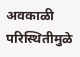अवकाळी परिस्थितीमुळे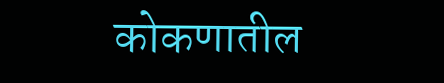कोकणातील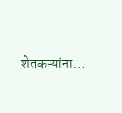शेतकऱ्यांना…